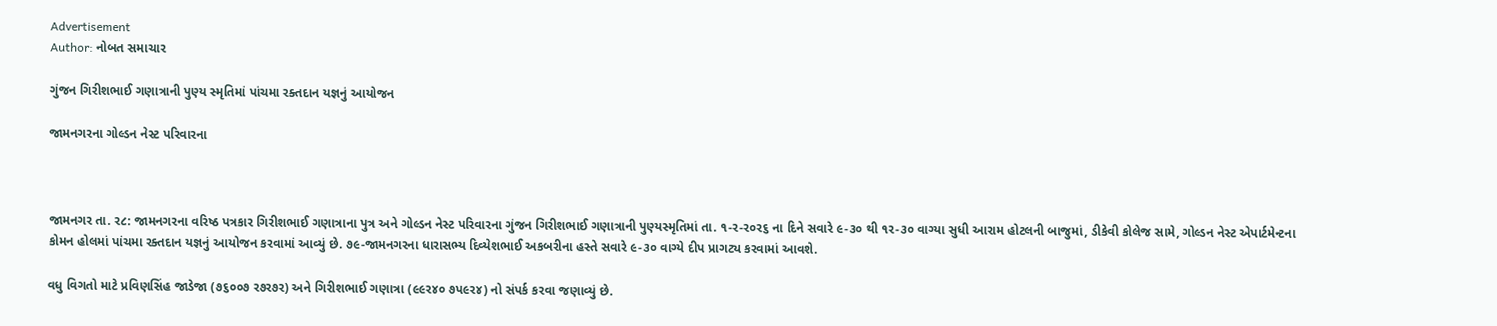Advertisement
Author: નોબત સમાચાર

ગુંજન ગિરીશભાઈ ગણાત્રાની પુણ્ય સ્મૃતિમાં પાંચમા રક્તદાન યજ્ઞનું આયોજન

જામનગરના ગોલ્ડન નેસ્ટ પરિવારના



જામનગર તા. ર૮: જામનગરના વરિષ્ઠ પત્રકાર ગિરીશભાઈ ગણાત્રાના પુત્ર અને ગોલ્ડન નેસ્ટ પરિવારના ગુંજન ગિરીશભાઈ ગણાત્રાની પુણ્યસ્મૃતિમાં તા. ૧-ર-ર૦ર૬ ના દિને સવારે ૯-૩૦ થી ૧ર-૩૦ વાગ્યા સુધી આરામ હોટલની બાજુમાં, ડીકેવી કોલેજ સામે, ગોલ્ડન નેસ્ટ એપાર્ટમેન્ટના કોમન હોલમાં પાંચમા રક્તદાન યજ્ઞનું આયોજન કરવામાં આવ્યું છે. ૭૯-જામનગરના ધારાસભ્ય દિવ્યેશભાઈ અકબરીના હસ્તે સવારે ૯-૩૦ વાગ્યે દીપ પ્રાગટ્ય કરવામાં આવશે.

વધુ વિગતો માટે પ્રવિણસિંહ જાડેજા (૭૬૦૦૭ ર૭ર૭ર) અને ગિરીશભાઈ ગણાત્રા (૯૯ર૪૦ ૭પ૯ર૪) નો સંપર્ક કરવા જણાવ્યું છે.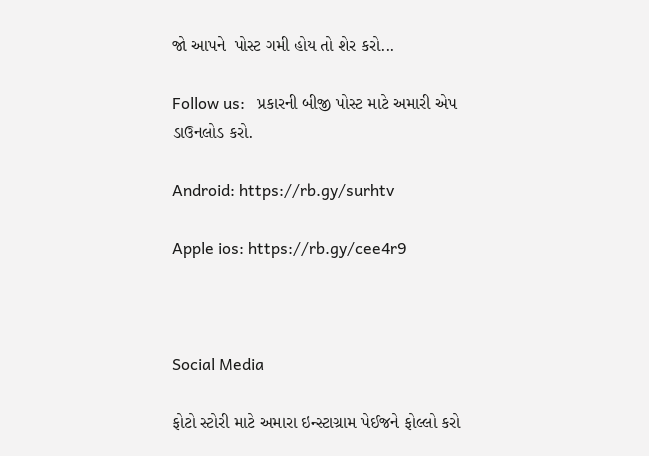જો આપને  પોસ્ટ ગમી હોય તો શેર કરો...

Follow us:   પ્રકારની બીજી પોસ્ટ માટે અમારી એપ ડાઉનલોડ કરો.

Android: https://rb.gy/surhtv

Apple ios: https://rb.gy/cee4r9



Social Media

ફોટો સ્ટોરી માટે અમારા ઇન્સ્ટાગ્રામ પેઈજને ફોલ્લો કરો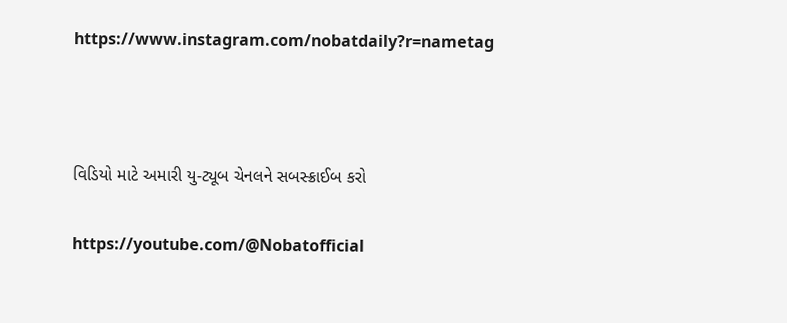https://www.instagram.com/nobatdaily?r=nametag



વિડિયો માટે અમારી યુ-ટ્યૂબ ચેનલને સબસ્ક્રાઈબ કરો

https://youtube.com/@Nobatofficial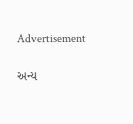Advertisement

અન્ય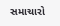સમાચારો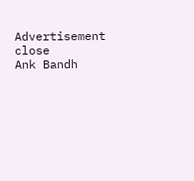Advertisement
close
Ank Bandh